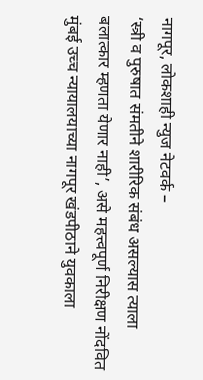नागपूर, लोकशाही न्युज नेटवर्क –
‘स्त्री व पुरुषात संमतीने शारीरिक संबंध असल्यास त्याला बलात्कार म्हणता येणार नाही’, असे महत्त्वपूर्ण निरीक्षण नोंदवित मुंबई उच्च न्यायालयाच्या नागपूर खंडपीठाने युवकाला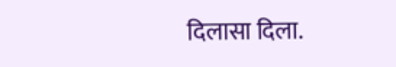दिलासा दिला.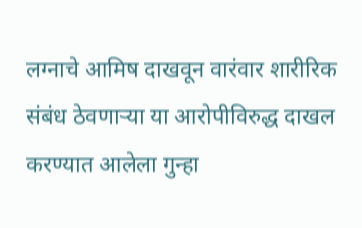लग्नाचे आमिष दाखवून वारंवार शारीरिक संबंध ठेवणाऱ्या या आरोपीविरुद्ध दाखल करण्यात आलेला गुन्हा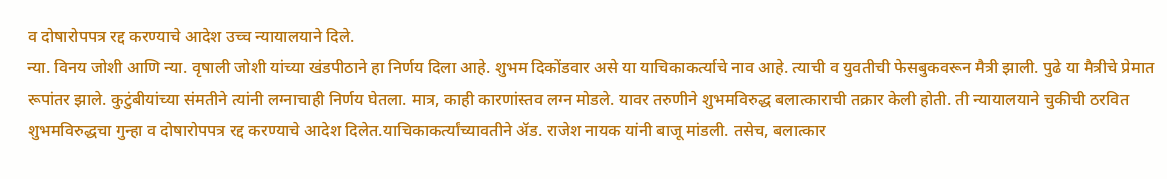व दोषारोपपत्र रद्द करण्याचे आदेश उच्च न्यायालयाने दिले.
न्या. विनय जोशी आणि न्या. वृषाली जोशी यांच्या खंडपीठाने हा निर्णय दिला आहे. शुभम दिकोंडवार असे या याचिकाकर्त्याचे नाव आहे. त्याची व युवतीची फेसबुकवरून मैत्री झाली. पुढे या मैत्रीचे प्रेमात रूपांतर झाले. कुटुंबीयांच्या संमतीने त्यांनी लग्नाचाही निर्णय घेतला. मात्र, काही कारणांस्तव लग्न मोडले. यावर तरुणीने शुभमविरुद्ध बलात्काराची तक्रार केली होती. ती न्यायालयाने चुकीची ठरवित शुभमविरुद्धचा गुन्हा व दोषारोपपत्र रद्द करण्याचे आदेश दिलेत.याचिकाकर्त्यांच्यावतीने ॲड. राजेश नायक यांनी बाजू मांडली. तसेच, बलात्कार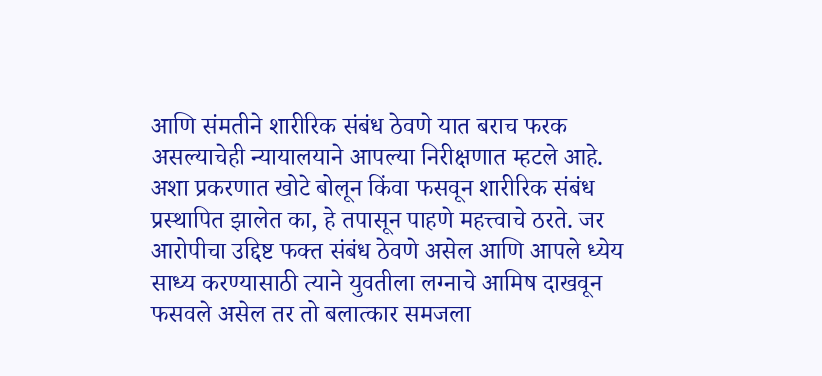आणि संमतीने शारीरिक संबंध ठेवणे यात बराच फरक असल्याचेही न्यायालयाने आपल्या निरीक्षणात म्हटले आहे. अशा प्रकरणात खोटे बोलून किंवा फसवून शारीरिक संबंध प्रस्थापित झालेत का, हे तपासून पाहणे महत्त्वाचे ठरते. जर आरोपीचा उद्दिष्ट फक्त संबंध ठेवणे असेल आणि आपले ध्येय साध्य करण्यासाठी त्याने युवतीला लग्नाचे आमिष दाखवून फसवले असेल तर तो बलात्कार समजला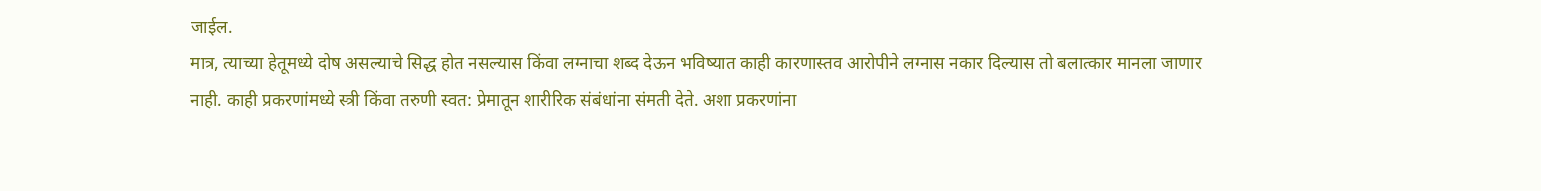जाईल.
मात्र, त्याच्या हेतूमध्ये दोष असल्याचे सिद्ध होत नसल्यास किंवा लग्नाचा शब्द देऊन भविष्यात काही कारणास्तव आरोपीने लग्नास नकार दिल्यास तो बलात्कार मानला जाणार नाही. काही प्रकरणांमध्ये स्त्री किंवा तरुणी स्वत: प्रेमातून शारीरिक संबंधांना संमती देते. अशा प्रकरणांना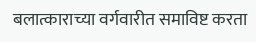बलात्काराच्या वर्गवारीत समाविष्ट करता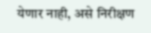येणार नाही, असे निरीक्षण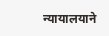न्यायालयाने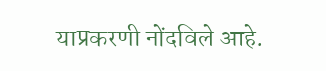याप्रकरणी नोंदविले आहे.